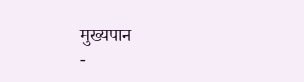मुख्यपान
-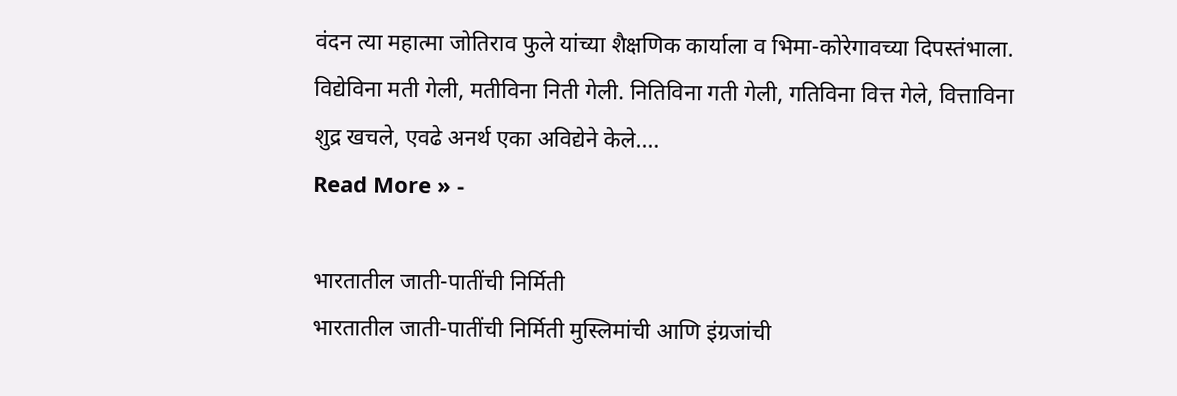वंदन त्या महात्मा जोतिराव फुले यांच्या शैक्षणिक कार्याला व भिमा-कोरेगावच्या दिपस्तंभाला.
विद्येविना मती गेली, मतीविना निती गेली. नितिविना गती गेली, गतिविना वित्त गेले, वित्ताविना शुद्र खचले, एवढे अनर्थ एका अविद्येने केले.…
Read More » -

भारतातील जाती-पातींची निर्मिती
भारतातील जाती-पातींची निर्मिती मुस्लिमांची आणि इंग्रजांची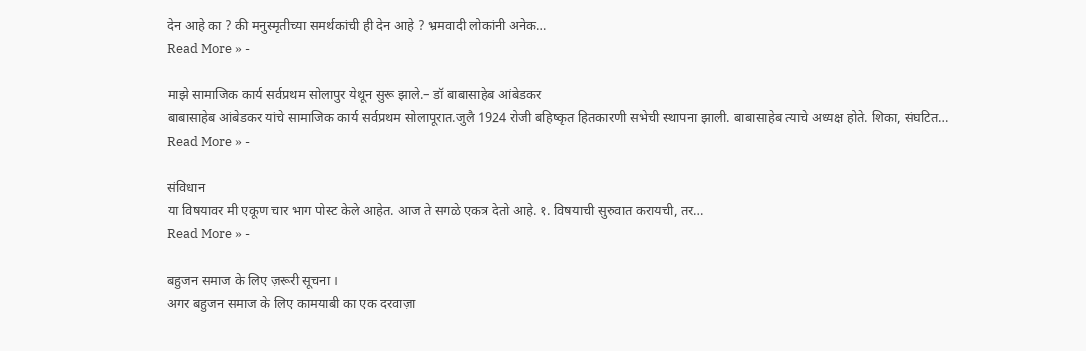देन आहे का ? की मनुस्मृतीच्या समर्थकांची ही देन आहे ? भ्रमवादी लोकांनी अनेक…
Read More » -

माझे सामाजिक कार्य सर्वप्रथम सोलापुर येथून सुरू झाले.– डॉ बाबासाहेब आंबेडकर
बाबासाहेब आंबेडकर यांचे सामाजिक कार्य सर्वप्रथम सोलापूरात.जुलै 1924 रोजी बहिष्कृत हितकारणी सभेची स्थापना झाली. बाबासाहेब त्याचे अध्यक्ष होते. शिका, संघटित…
Read More » -

संविधान
या विषयावर मी एकूण चार भाग पोस्ट केले आहेत. आज ते सगळे एकत्र देतो आहे. १. विषयाची सुरुवात करायची, तर…
Read More » -

बहुजन समाज के लिए ज़रूरी सूचना ।
अगर बहुजन समाज के लिए कामयाबी का एक दरवाज़ा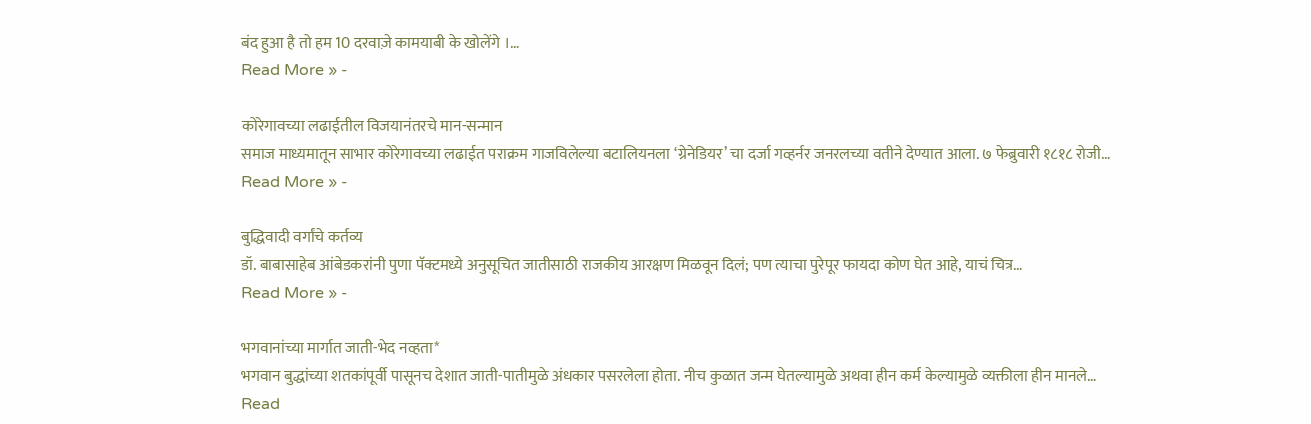बंद हुआ है तो हम 10 दरवाज़े कामयाबी के खोलेंगे ।…
Read More » -

कोरेगावच्या लढाईतील विजयानंतरचे मान-सन्मान
समाज माध्यमातून साभार कोरेगावच्या लढाईत पराक्रम गाजविलेल्या बटालियनला ‘ग्रेनेडियर’ चा दर्जा गव्हर्नर जनरलच्या वतीने देण्यात आला. ७ फेब्रुवारी १८१८ रोजी…
Read More » -

बुद्धिवादी वर्गांचे कर्तव्य
डॉ. बाबासाहेब आंबेडकरांनी पुणा पॅक्टमध्ये अनुसूचित जातीसाठी राजकीय आरक्षण मिळवून दिलं; पण त्याचा पुरेपूर फायदा कोण घेत आहे, याचं चित्र…
Read More » -

भगवानांच्या मार्गात जाती-भेद नव्हता*
भगवान बुद्धांच्या शतकांपूर्वी पासूनच देशात जाती-पातीमुळे अंधकार पसरलेला होता. नीच कुळात जन्म घेतल्यामुळे अथवा हीन कर्म केल्यामुळे व्यक्तीला हीन मानले…
Read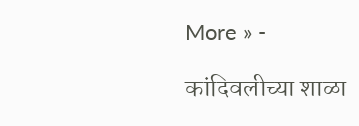More » -

कांदिवलीच्या शाळा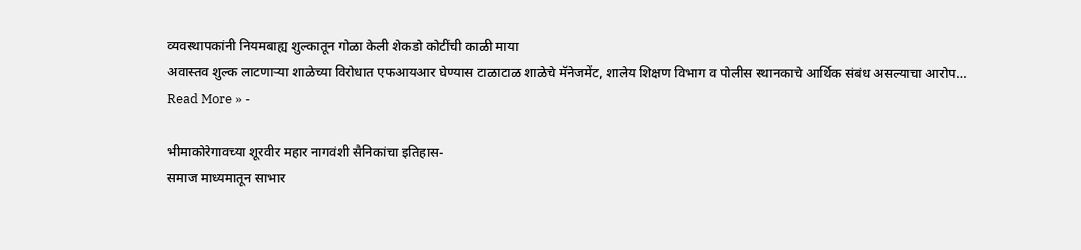व्यवस्थापकांनी नियमबाह्य शुल्कातून गोळा केली शेकडो कोटींची काळी माया
अवास्तव शुल्क लाटणाऱ्या शाळेच्या विरोधात एफआयआर घेण्यास टाळाटाळ शाळेचे मॅनेजमेंट, शालेय शिक्षण विभाग व पोलीस स्थानकाचे आर्थिक संबंध असल्याचा आरोप…
Read More » -

भीमाकोरेगावच्या शूरवीर महार नागवंशी सैनिकांचा इतिहास-
समाज माध्यमातून साभार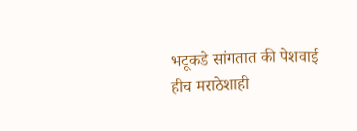भटूकडे सांगतात की पेशवाई हीच मराठेशाही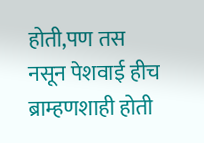होती,पण तस नसून पेशवाई हीच ब्राम्हणशाही होती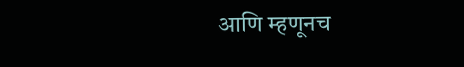आणि म्हणूनच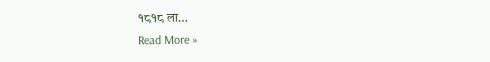१८१८ ला…
Read More »